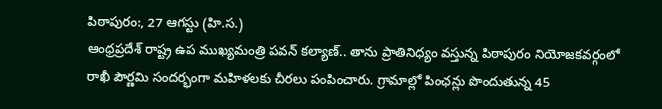పిఠాపురం:, 27 ఆగస్టు (హి.స.)
ఆంధ్రప్రదేశ్ రాష్ట్ర ఉప ముఖ్యమంత్రి పవన్ కల్యాణ్.. తాను ప్రాతినిధ్యం వస్తున్న పిఠాపురం నియోజకవర్గంలో రాఖీ పౌర్ణమి సందర్భంగా మహిళలకు చీరలు పంపించారు. గ్రామాల్లో పింఛన్లు పొందుతున్న 45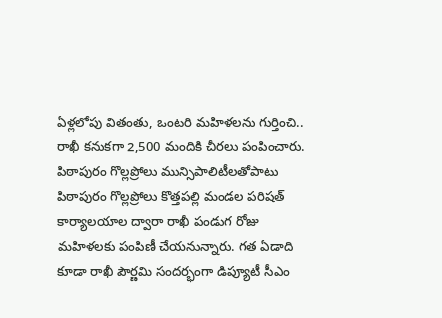ఏళ్లలోపు వితంతు, ఒంటరి మహిళలను గుర్తించి.. రాఖీ కనుకగా 2,500 మందికి చీరలు పంపించారు. పిఠాపురం గొల్లప్రోలు మున్సిపాలిటీలతోపాటు పిఠాపురం గొల్లప్రోలు కొత్తపల్లి మండల పరిషత్ కార్యాలయాల ద్వారా రాఖీ పండుగ రోజు మహిళలకు పంపిణీ చేయనున్నారు. గత ఏడాది కూడా రాఖీ పౌర్ణమి సందర్భంగా డిప్యూటీ సీఎం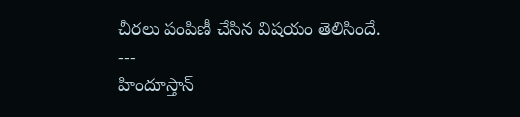చీరలు పంపిణీ చేసిన విషయం తెలిసిందే.
---
హిందూస్తాన్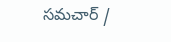సమచార్ /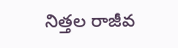నిత్తల రాజీవ